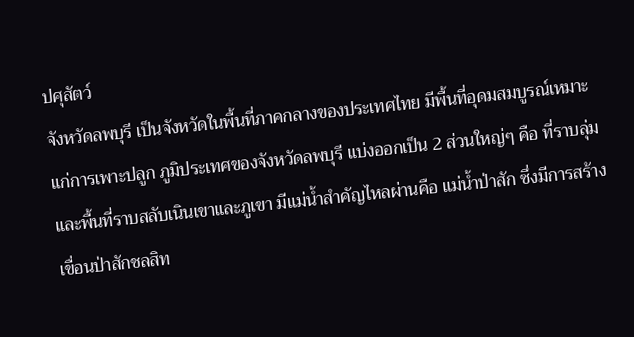ปศุสัตว์
จังหวัดลพบุรี เป็นจังหวัดในพื้นที่ภาคกลางของประเทศไทย มีพื้นที่อุดมสมบูรณ์เหมาะแก่การเพาะปลูก ภูมิประเทศของจังหวัดลพบุรี แบ่งออกเป็น 2 ส่วนใหญ่ๆ คือ ที่ราบลุ่ม และพื้นที่ราบสลับเนินเขาและภูเขา มีแม่น้ำสำคัญไหลผ่านคือ แม่น้ำป่าสัก ซึ่งมีการสร้างเขื่อนป่าสักชลสิท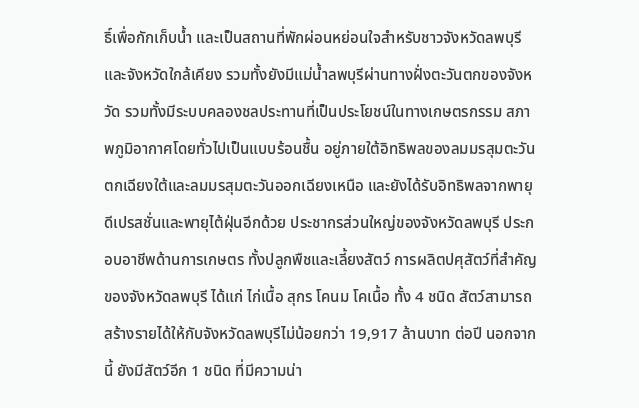ธิ์เพื่อกักเก็บน้ำ และเป็นสถานที่พักผ่อนหย่อนใจสำหรับชาวจังหวัดลพบุรี และจังหวัดใกล้เคียง รวมทั้งยังมีแม่น้ำลพบุรีผ่านทางฝั่งตะวันตกของจังหวัด รวมทั้งมีระบบคลองชลประทานที่เป็นประโยชน์ในทางเกษตรกรรม สภาพภูมิอากาศโดยทั่วไปเป็นแบบร้อนชื้น อยู่ภายใต้อิทธิพลของลมมรสุมตะวันตกเฉียงใต้และลมมรสุมตะวันออกเฉียงเหนือ และยังได้รับอิทธิพลจากพายุดีเปรสชั่นและพายุไต้ฝุ่นอีกด้วย ประชากรส่วนใหญ่ของจังหวัดลพบุรี ประกอบอาชีพด้านการเกษตร ทั้งปลูกพืชและเลี้ยงสัตว์ การผลิตปศุสัตว์ที่สำคัญของจังหวัดลพบุรี ได้แก่ ไก่เนื้อ สุกร โคนม โคเนื้อ ทั้ง 4 ชนิด สัตว์สามารถสร้างรายได้ให้กับจังหวัดลพบุรีไม่น้อยกว่า 19,917 ล้านบาท ต่อปี นอกจากนี้ ยังมีสัตว์อีก 1 ชนิด ที่มีความน่า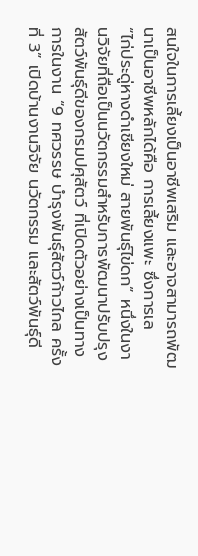สนใจในการเลี้ยงเป็นอาชีพเสริม และอาจสามารถพัฒนาเป็นอาชีพหลักได้คือ การเลี้ยงแพะ ซึ่งการเล
“ไก่ประดู่หางดำเชียงใหม่ สายพันธุ์ไข่ดก” หนึ่งในงานวิจัยที่ถือเป็นนวัตกรรมสำหรับการพัฒนาปรับปรุงสัตว์พันธุ์ดีของกรมปศุสัตว์ ที่เปิดตัวอย่างเป็นทางการในงาน “9 ทศวรรษ บำรุงพันธุ์สัตว์ก้าวไกล ครั้งที่ 3” เปิดบ้านงานวิจัย นวัตกรรม และสัตว์พันธุ์ดี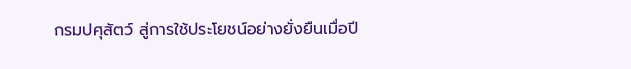กรมปศุสัตว์ สู่การใช้ประโยชน์อย่างยั่งยืนเมื่อปี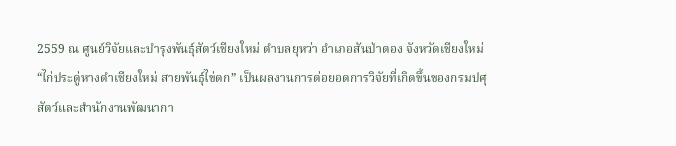2559 ณ ศูนย์วิจัยและบำรุงพันธุ์สัตว์เชียงใหม่ ตำบลยุหว่า อำเภอสันป่าตอง จังหวัดเชียงใหม่ “ไก่ประดู่หางดำเชียงใหม่ สายพันธุ์ไข่ดก” เป็นผลงานการต่อยอดการวิจัยที่เกิดขึ้นของกรมปศุสัตว์และสำนักงานพัฒนากา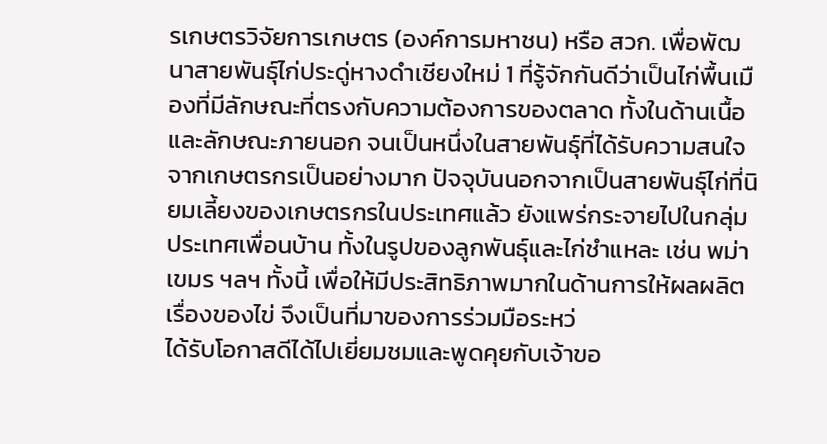รเกษตรวิจัยการเกษตร (องค์การมหาชน) หรือ สวก. เพื่อพัฒนาสายพันธุ์ไก่ประดู่หางดำเชียงใหม่ 1 ที่รู้จักกันดีว่าเป็นไก่พื้นเมืองที่มีลักษณะที่ตรงกับความต้องการของตลาด ทั้งในด้านเนื้อและลักษณะภายนอก จนเป็นหนึ่งในสายพันธุ์ที่ได้รับความสนใจจากเกษตรกรเป็นอย่างมาก ปัจจุบันนอกจากเป็นสายพันธุ์ไก่ที่นิยมเลี้ยงของเกษตรกรในประเทศแล้ว ยังแพร่กระจายไปในกลุ่มประเทศเพื่อนบ้าน ทั้งในรูปของลูกพันธุ์และไก่ชำแหละ เช่น พม่า เขมร ฯลฯ ทั้งนี้ เพื่อให้มีประสิทธิภาพมากในด้านการให้ผลผลิตเรื่องของไข่ จึงเป็นที่มาของการร่วมมือระหว่
ได้รับโอกาสดีได้ไปเยี่ยมชมและพูดคุยกับเจ้าขอ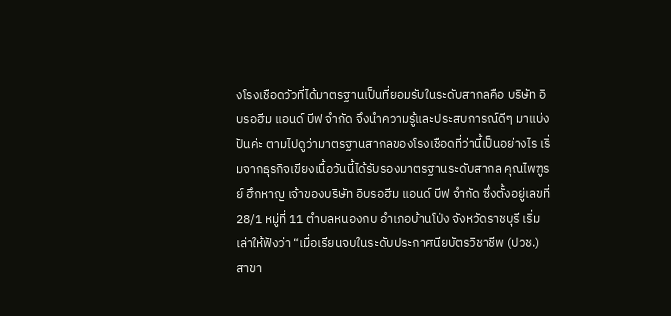งโรงเชือดวัวที่ได้มาตรฐานเป็นที่ยอมรับในระดับสากลคือ บริษัท อิบรอฮีม แอนด์ บีฟ จำกัด จึงนำความรู้และประสบการณ์ดีๆ มาแบ่งปันค่ะ ตามไปดูว่ามาตรฐานสากลของโรงเชือดที่ว่านี้เป็นอย่างไร เริ่มจากธุรกิจเขียงเนื้อวันนี้ได้รับรองมาตรฐานระดับสากล คุณไพฑูรย์ ฮึกหาญ เจ้าของบริษัท อิบรอฮีม แอนด์ บีฟ จำกัด ซึ่งตั้งอยู่เลขที่ 28/1 หมู่ที่ 11 ตำบลหนองกบ อำเภอบ้านโป่ง จังหวัดราชบุรี เริ่มเล่าให้ฟังว่า “เมื่อเรียนจบในระดับประกาศนียบัตรวิชาชีพ (ปวช.) สาขา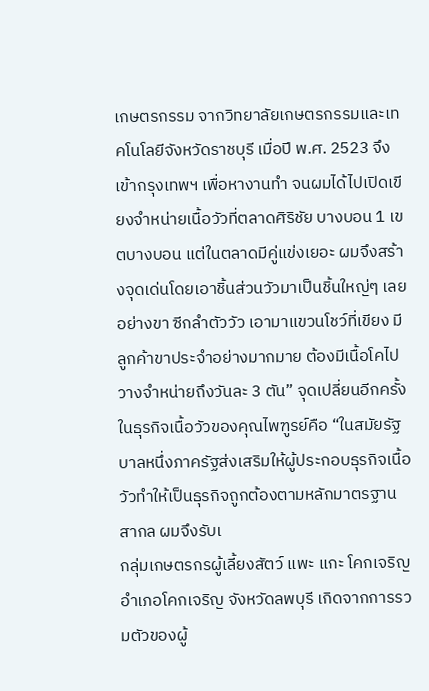เกษตรกรรม จากวิทยาลัยเกษตรกรรมและเทคโนโลยีจังหวัดราชบุรี เมื่อปี พ.ศ. 2523 จึงเข้ากรุงเทพฯ เพื่อหางานทำ จนผมได้ไปเปิดเขียงจำหน่ายเนื้อวัวที่ตลาดศิริชัย บางบอน 1 เขตบางบอน แต่ในตลาดมีคู่แข่งเยอะ ผมจึงสร้างจุดเด่นโดยเอาชิ้นส่วนวัวมาเป็นชิ้นใหญ่ๆ เลย อย่างขา ซีกลำตัววัว เอามาแขวนโชว์ที่เขียง มีลูกค้าขาประจำอย่างมากมาย ต้องมีเนื้อโคไปวางจำหน่ายถึงวันละ 3 ตัน” จุดเปลี่ยนอีกครั้งในธุรกิจเนื้อวัวของคุณไพฑูรย์คือ “ในสมัยรัฐบาลหนึ่งภาครัฐส่งเสริมให้ผู้ประกอบธุรกิจเนื้อวัวทำให้เป็นธุรกิจถูกต้องตามหลักมาตรฐานสากล ผมจึงรับเ
กลุ่มเกษตรกรผู้เลี้ยงสัตว์ แพะ แกะ โคกเจริญ อำเภอโคกเจริญ จังหวัดลพบุรี เกิดจากการรวมตัวของผู้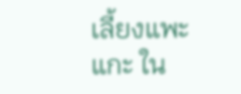เลี้ยงแพะ แกะ ใน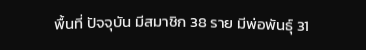พื้นที่ ปัจจุบัน มีสมาชิก 38 ราย มีพ่อพันธุ์ 31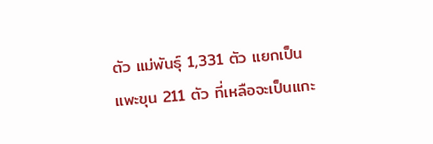ตัว แม่พันธุ์ 1,331 ตัว แยกเป็นแพะขุน 211 ตัว ที่เหลือจะเป็นแกะ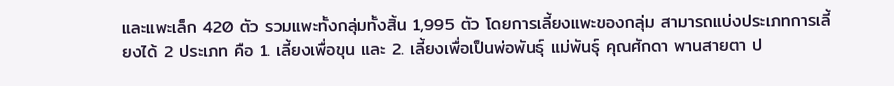และแพะเล็ก 420 ตัว รวมแพะทั้งกลุ่มทั้งสิ้น 1,995 ตัว โดยการเลี้ยงแพะของกลุ่ม สามารถแบ่งประเภทการเลี้ยงได้ 2 ประเภท คือ 1. เลี้ยงเพื่อขุน และ 2. เลี้ยงเพื่อเป็นพ่อพันธุ์ แม่พันธุ์ คุณศักดา พานสายตา ป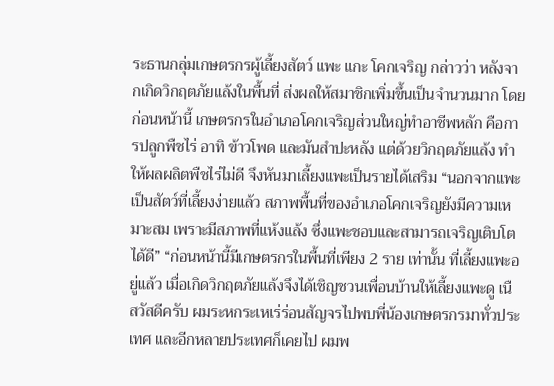ระธานกลุ่มเกษตรกรผู้เลี้ยงสัตว์ แพะ แกะ โคกเจริญ กล่าวว่า หลังจากเกิดวิกฤตภัยแล้งในพื้นที่ ส่งผลให้สมาชิกเพิ่มขึ้นเป็นจำนวนมาก โดยก่อนหน้านี้ เกษตรกรในอำเภอโคกเจริญส่วนใหญ่ทำอาชีพหลัก คือการปลูกพืชไร่ อาทิ ข้าวโพด และมันสำปะหลัง แต่ด้วยวิกฤตภัยแล้ง ทำให้ผลผลิตพืชไร่ไม่ดี จึงหันมาเลี้ยงแพะเป็นรายได้เสริม “นอกจากแพะเป็นสัตว์ที่เลี้ยงง่ายแล้ว สภาพพื้นที่ของอำเภอโคกเจริญยังมีความเหมาะสม เพราะมีสภาพที่แห้งแล้ง ซึ่งแพะชอบและสามารถเจริญเติบโตได้ดี” “ก่อนหน้านี้มีเกษตรกรในพื้นที่เพียง 2 ราย เท่านั้น ที่เลี้ยงแพะอยู่แล้ว เมื่อเกิดวิกฤตภัยแล้งจึงได้เชิญชวนเพื่อนบ้านให้เลี้ยงแพะดู เนื
สวัสดีครับ ผมระหกระเหเร่ร่อนสัญจรไปพบพี่น้องเกษตรกรมาทั่วประเทศ และอีกหลายประเทศก็เคยไป ผมพ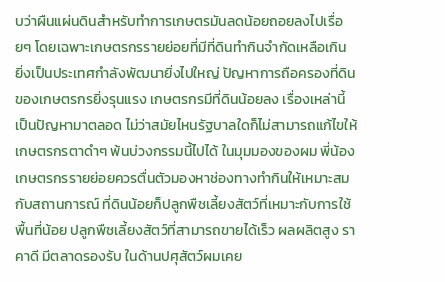บว่าผืนแผ่นดินสำหรับทำการเกษตรมันลดน้อยถอยลงไปเรื่อยๆ โดยเฉพาะเกษตรกรรายย่อยที่มีที่ดินทำกินจำกัดเหลือเกิน ยิ่งเป็นประเทศกำลังพัฒนายิ่งไปใหญ่ ปัญหาการถือครองที่ดินของเกษตรกรยิ่งรุนแรง เกษตรกรมีที่ดินน้อยลง เรื่องเหล่านี้เป็นปัญหามาตลอด ไม่ว่าสมัยไหนรัฐบาลใดก็ไม่สามารถแก้ไขให้เกษตรกรตาดำๆ พ้นบ่วงกรรมนี้ไปได้ ในมุมมองของผม พี่น้องเกษตรกรรายย่อยควรตื่นตัวมองหาช่องทางทำกินให้เหมาะสมกับสถานการณ์ ที่ดินน้อยก็ปลูกพืชเลี้ยงสัตว์ที่เหมาะกับการใช้พื้นที่น้อย ปลูกพืชเลี้ยงสัตว์ที่สามารถขายได้เร็ว ผลผลิตสูง ราคาดี มีตลาดรองรับ ในด้านปศุสัตว์ผมเคย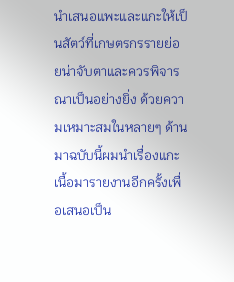นำเสนอแพะและแกะให้เป็นสัตว์ที่เกษตรกรรายย่อยน่าจับตาและควรพิจารณาเป็นอย่างยิ่ง ด้วยความเหมาะสมในหลายๆ ด้าน มาฉบับนี้ผมนำเรื่องแกะเนื้อมารายงานอีกครั้งเพื่อเสนอเป็น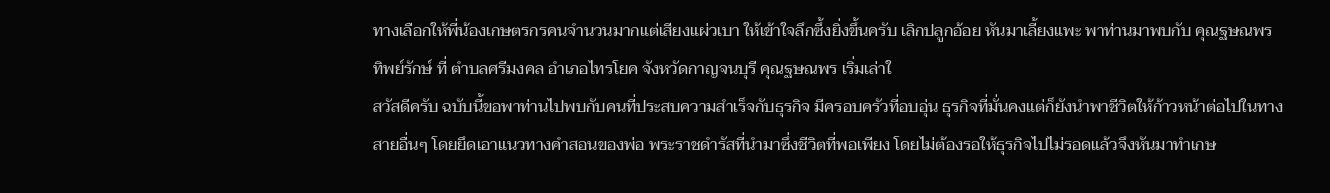ทางเลือกให้พี่น้องเกษตรกรคนจำนวนมากแต่เสียงแผ่วเบา ให้เข้าใจลึกซึ้งยิ่งขึ้นครับ เลิกปลูกอ้อย หันมาเลี้ยงแพะ พาท่านมาพบกับ คุณฐษณพร ทิพย์รักษ์ ที่ ตำบลศรีมงคล อำเภอไทรโยค จังหวัดกาญจนบุรี คุณฐษณพร เริ่มเล่าใ
สวัสดีครับ ฉบับนี้ขอพาท่านไปพบกับคนที่ประสบความสำเร็จกับธุรกิจ มีครอบครัวที่อบอุ่น ธุรกิจที่มั่นคงแต่ก็ยังนำพาชีวิตให้ก้าวหน้าต่อไปในทางสายอื่นๆ โดยยึดเอาแนวทางคำสอนของพ่อ พระราชดำรัสที่นำมาซึ่งชีวิตที่พอเพียง โดยไม่ต้องรอให้ธุรกิจไปไม่รอดแล้วจึงหันมาทำเกษ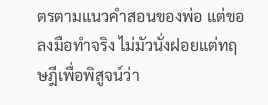ตรตามแนวคำสอนของพ่อ แต่ขอลงมือทำจริง ไม่มัวนั่งฝอยแต่ทฤษฎีเพื่อพิสูจน์ว่า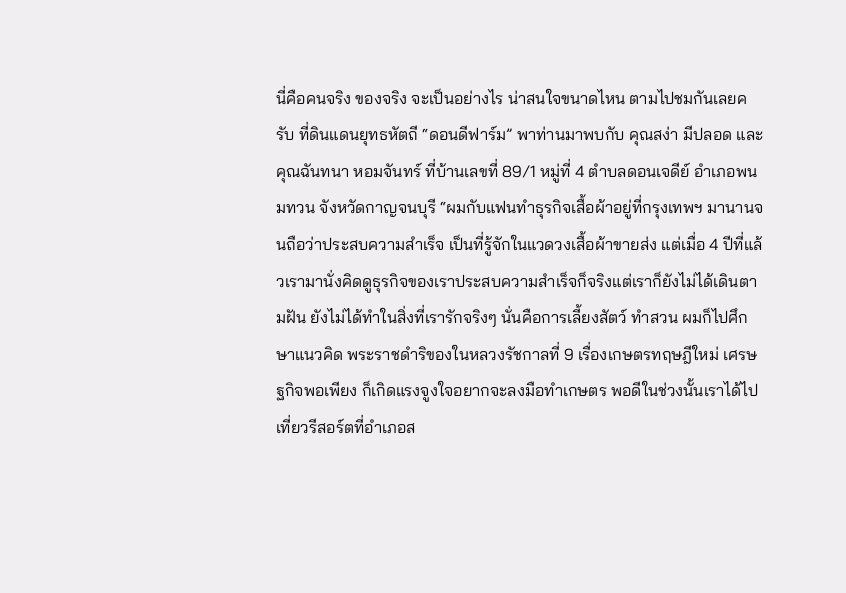นี่คือคนจริง ของจริง จะเป็นอย่างไร น่าสนใจขนาดไหน ตามไปชมกันเลยครับ ที่ดินแดนยุทธหัตถี “ดอนดีฟาร์ม” พาท่านมาพบกับ คุณสง่า มีปลอด และ คุณฉันทนา หอมจันทร์ ที่บ้านเลขที่ 89/1 หมู่ที่ 4 ตำบลดอนเจดีย์ อำเภอพนมทวน จังหวัดกาญจนบุรี “ผมกับแฟนทำธุรกิจเสื้อผ้าอยู่ที่กรุงเทพฯ มานานจนถือว่าประสบความสำเร็จ เป็นที่รู้จักในแวดวงเสื้อผ้าขายส่ง แต่เมื่อ 4 ปีที่แล้วเรามานั่งคิดดูธุรกิจของเราประสบความสำเร็จก็จริงแต่เราก็ยังไม่ได้เดินตามฝัน ยังไม่ได้ทำในสิ่งที่เรารักจริงๆ นั่นคือการเลี้ยงสัตว์ ทำสวน ผมก็ไปศึกษาแนวคิด พระราชดำริของในหลวงรัชกาลที่ 9 เรื่องเกษตรทฤษฎีใหม่ เศรษฐกิจพอเพียง ก็เกิดแรงจูงใจอยากจะลงมือทำเกษตร พอดีในช่วงนั้นเราได้ไปเที่ยวรีสอร์ตที่อำเภอส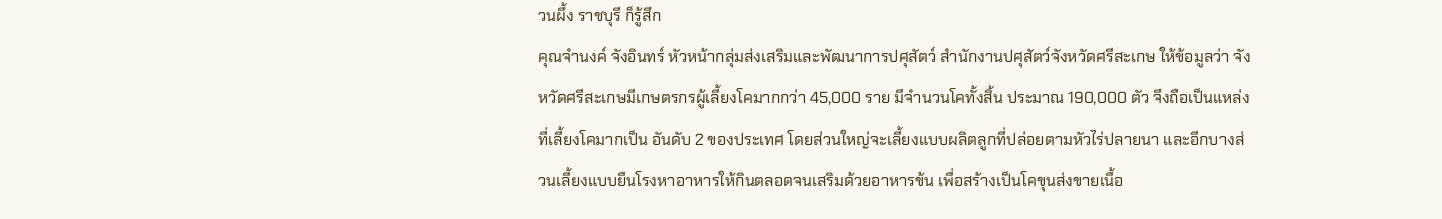วนผึ้ง ราชบุรี ก็รู้สึก
คุณจำนงค์ จังอินทร์ หัวหน้ากลุ่มส่งเสริมและพัฒนาการปศุสัตว์ สำนักงานปศุสัตว์จังหวัดศรีสะเกษ ให้ข้อมูลว่า จังหวัดศรีสะเกษมีเกษตรกรผู้เลี้ยงโคมากกว่า 45,000 ราย มีจำนวนโคทั้งสิ้น ประมาณ 190,000 ตัว จึงถือเป็นแหล่งที่เลี้ยงโคมากเป็น อันดับ 2 ของประเทศ โดยส่วนใหญ่จะเลี้ยงแบบผลิตลูกที่ปล่อยตามหัวไร่ปลายนา และอีกบางส่วนเลี้ยงแบบยืนโรงหาอาหารให้กินตลอดจนเสริมด้วยอาหารข้น เพื่อสร้างเป็นโคขุนส่งขายเนื้อ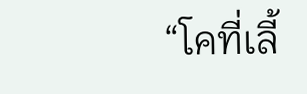“โคที่เลี้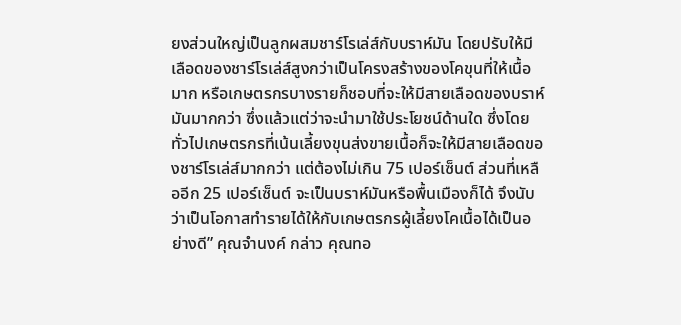ยงส่วนใหญ่เป็นลูกผสมชาร์โรเล่ส์กับบราห์มัน โดยปรับให้มีเลือดของชาร์โรเล่ส์สูงกว่าเป็นโครงสร้างของโคขุนที่ให้เนื้อมาก หรือเกษตรกรบางรายก็ชอบที่จะให้มีสายเลือดของบราห์มันมากกว่า ซึ่งแล้วแต่ว่าจะนำมาใช้ประโยชน์ด้านใด ซึ่งโดยทั่วไปเกษตรกรที่เน้นเลี้ยงขุนส่งขายเนื้อก็จะให้มีสายเลือดของชาร์โรเล่ส์มากกว่า แต่ต้องไม่เกิน 75 เปอร์เซ็นต์ ส่วนที่เหลืออีก 25 เปอร์เซ็นต์ จะเป็นบราห์มันหรือพื้นเมืองก็ได้ จึงนับว่าเป็นโอกาสทำรายได้ให้กับเกษตรกรผู้เลี้ยงโคเนื้อได้เป็นอย่างดี” คุณจำนงค์ กล่าว คุณทอ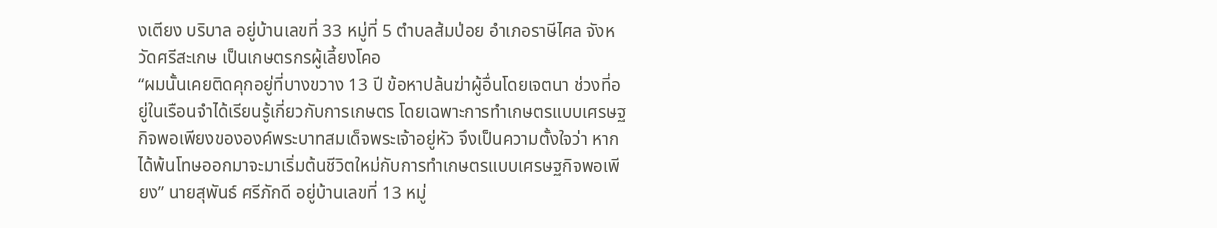งเตียง บริบาล อยู่บ้านเลขที่ 33 หมู่ที่ 5 ตำบลส้มป่อย อำเภอราษีไศล จังหวัดศรีสะเกษ เป็นเกษตรกรผู้เลี้ยงโคอ
“ผมนั้นเคยติดคุกอยู่ที่บางขวาง 13 ปี ข้อหาปล้นฆ่าผู้อื่นโดยเจตนา ช่วงที่อยู่ในเรือนจำได้เรียนรู้เกี่ยวกับการเกษตร โดยเฉพาะการทำเกษตรแบบเศรษฐกิจพอเพียงขององค์พระบาทสมเด็จพระเจ้าอยู่หัว จึงเป็นความตั้งใจว่า หากได้พ้นโทษออกมาจะมาเริ่มต้นชีวิตใหม่กับการทำเกษตรแบบเศรษฐกิจพอเพียง” นายสุพันธ์ ศรีภักดี อยู่บ้านเลขที่ 13 หมู่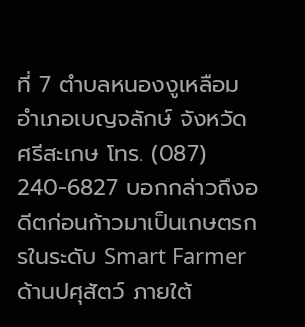ที่ 7 ตำบลหนองงูเหลือม อำเภอเบญจลักษ์ จังหวัดศรีสะเกษ โทร. (087) 240-6827 บอกกล่าวถึงอดีตก่อนก้าวมาเป็นเกษตรกรในระดับ Smart Farmer ด้านปศุสัตว์ ภายใต้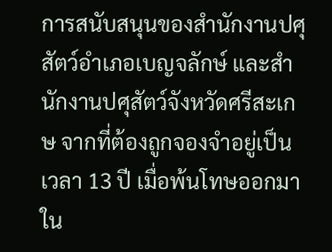การสนับสนุนของสำนักงานปศุสัตว์อำเภอเบญจลักษ์ และสำนักงานปศุสัตว์จังหวัดศรีสะเกษ จากที่ต้องถูกจองจำอยู่เป็นเวลา 13 ปี เมื่อพ้นโทษออกมาใน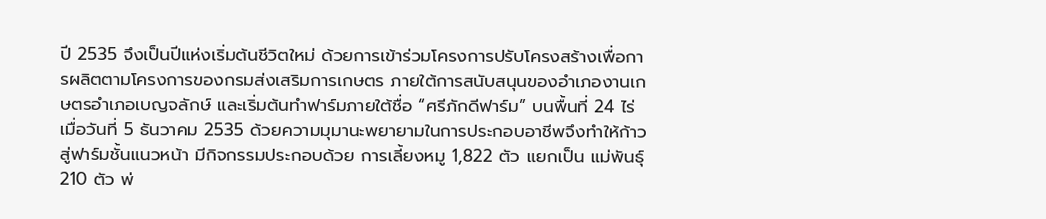ปี 2535 จึงเป็นปีแห่งเริ่มต้นชีวิตใหม่ ด้วยการเข้าร่วมโครงการปรับโครงสร้างเพื่อการผลิตตามโครงการของกรมส่งเสริมการเกษตร ภายใต้การสนับสนุนของอำเภองานเกษตรอำเภอเบญจลักษ์ และเริ่มต้นทำฟาร์มภายใต้ชื่อ “ศรีภักดีฟาร์ม” บนพื้นที่ 24 ไร่ เมื่อวันที่ 5 ธันวาคม 2535 ด้วยความมุมานะพยายามในการประกอบอาชีพจึงทำให้ก้าวสู่ฟาร์มชั้นแนวหน้า มีกิจกรรมประกอบด้วย การเลี้ยงหมู 1,822 ตัว แยกเป็น แม่พันธุ์ 210 ตัว พ่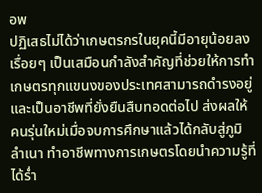อพ
ปฏิเสธไม่ได้ว่าเกษตรกรในยุคนี้มีอายุน้อยลงเรื่อยๆ เป็นเสมือนกำลังสำคัญที่ช่วยให้การทำเกษตรทุกแขนงของประเทศสามารถดำรงอยู่ และเป็นอาชีพที่ยั่งยืนสืบทอดต่อไป ส่งผลให้คนรุ่นใหม่เมื่อจบการศึกษาแล้วได้กลับสู่ภูมิลำเนา ทำอาชีพทางการเกษตรโดยนำความรู้ที่ได้ร่ำ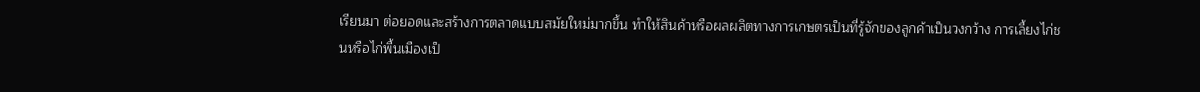เรียนมา ต่อยอดและสร้างการตลาดแบบสมัยใหม่มากขึ้น ทำให้สินค้าหรือผลผลิตทางการเกษตรเป็นที่รู้จักของลูกค้าเป็นวงกว้าง การเลี้ยงไก่ชนหรือไก่พื้นเมืองเป็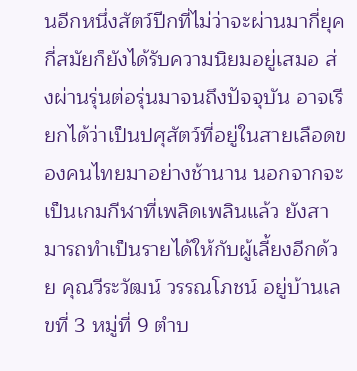นอีกหนึ่งสัตว์ปีกที่ไม่ว่าจะผ่านมากี่ยุคกี่สมัยก็ยังได้รับความนิยมอยู่เสมอ ส่งผ่านรุ่นต่อรุ่นมาจนถึงปัจจุบัน อาจเรียกได้ว่าเป็นปศุสัตว์ที่อยู่ในสายเลือดของคนไทยมาอย่างช้านาน นอกจากจะเป็นเกมกีฬาที่เพลิดเพลินแล้ว ยังสามารถทำเป็นรายได้ให้กับผู้เลี้ยงอีกด้วย คุณวีระวัฒน์ วรรณโภชน์ อยู่บ้านเลขที่ 3 หมู่ที่ 9 ตำบ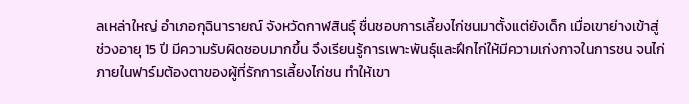ลเหล่าใหญ่ อำเภอกุฉินารายณ์ จังหวัดกาฬสินธุ์ ชื่นชอบการเลี้ยงไก่ชนมาตั้งแต่ยังเด็ก เมื่อเขาย่างเข้าสู่ช่วงอายุ 15 ปี มีความรับผิดชอบมากขึ้น จึงเรียนรู้การเพาะพันธุ์และฝึกไก่ให้มีความเก่งกาจในการชน จนไก่ภายในฟาร์มต้องตาของผู้ที่รักการเลี้ยงไก่ชน ทำให้เขา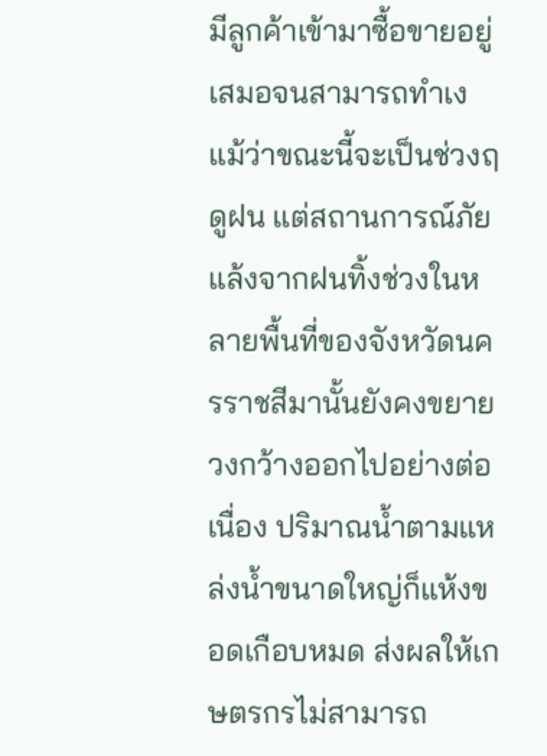มีลูกค้าเข้ามาซื้อขายอยู่เสมอจนสามารถทำเง
แม้ว่าขณะนี้จะเป็นช่วงฤดูฝน แต่สถานการณ์ภัยแล้งจากฝนทิ้งช่วงในหลายพื้นที่ของจังหวัดนครราชสีมานั้นยังคงขยายวงกว้างออกไปอย่างต่อเนื่อง ปริมาณน้ำตามแหล่งน้ำขนาดใหญ่ก็แห้งขอดเกือบหมด ส่งผลให้เกษตรกรไม่สามารถ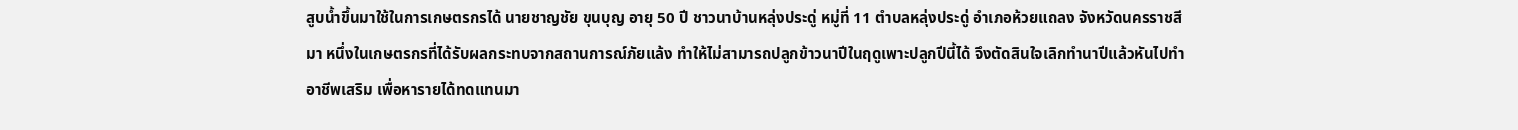สูบน้ำขึ้นมาใช้ในการเกษตรกรได้ นายชาญชัย ขุนบุญ อายุ 50 ปี ชาวนาบ้านหลุ่งประดู่ หมู่ที่ 11 ตำบลหลุ่งประดู่ อำเภอห้วยแถลง จังหวัดนครราชสีมา หนึ่งในเกษตรกรที่ได้รับผลกระทบจากสถานการณ์ภัยแล้ง ทำให้ไม่สามารถปลูกข้าวนาปีในฤดูเพาะปลูกปีนี้ได้ จึงตัดสินใจเลิกทำนาปีแล้วหันไปทำอาชีพเสริม เพื่อหารายได้ทดแทนมา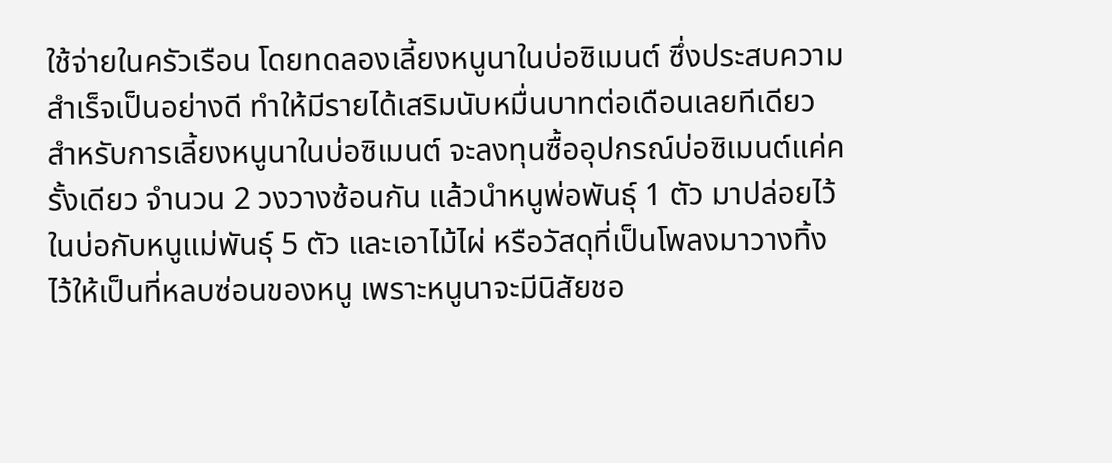ใช้จ่ายในครัวเรือน โดยทดลองเลี้ยงหนูนาในบ่อซิเมนต์ ซึ่งประสบความสำเร็จเป็นอย่างดี ทำให้มีรายได้เสริมนับหมื่นบาทต่อเดือนเลยทีเดียว สำหรับการเลี้ยงหนูนาในบ่อซิเมนต์ จะลงทุนซื้ออุปกรณ์บ่อซิเมนต์แค่ครั้งเดียว จำนวน 2 วงวางซ้อนกัน แล้วนำหนูพ่อพันธุ์ 1 ตัว มาปล่อยไว้ในบ่อกับหนูแม่พันธุ์ 5 ตัว และเอาไม้ไผ่ หรือวัสดุที่เป็นโพลงมาวางทิ้งไว้ให้เป็นที่หลบซ่อนของหนู เพราะหนูนาจะมีนิสัยชอ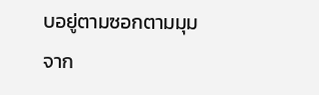บอยู่ตามซอกตามมุม จาก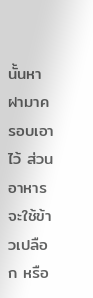นั้นหาฝามาครอบเอาไว้ ส่วนอาหารจะใช้ข้าวเปลือก หรือ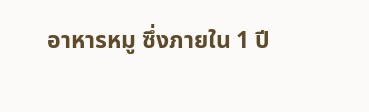อาหารหมู ซึ่งภายใน 1 ปี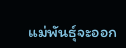แม่พันธุ์จะออก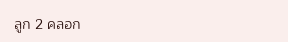ลูก 2 คลอก